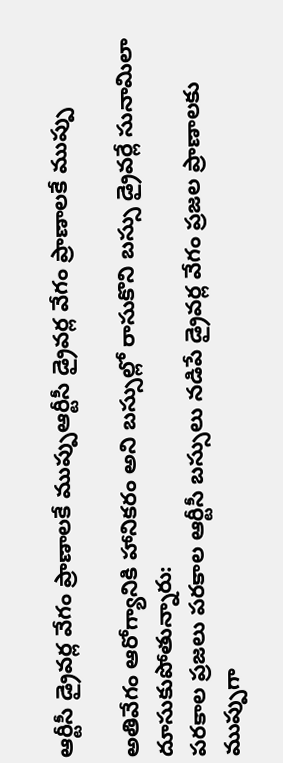ఆర్టీసీ డ్రైవర్ల వేగం ప్రాణాలకే ముప్పుఆర్టీసీ డ్రైవర్ల వేగం ప్రాణాలకే ముప్పు

అతివేగం ఆరోగ్యానికి హానికరం అని బస్సుల్లో రాసుకొని బస్సు డ్రైవర్లే సునామిలా దూసుకుపోతున్నారు:
పరకాల ప్రజలు పరకాల ఆర్టీసీ బస్సులు నడిపే డ్రైవర్ల వేగం ప్రజల ప్రాణాలకు ముప్పుగా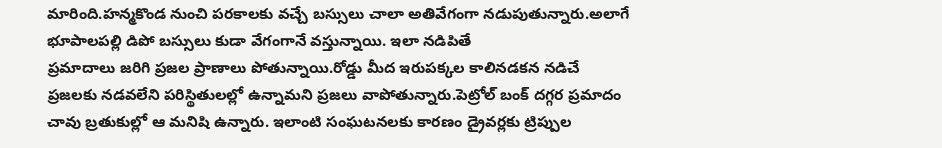మారింది.హన్మకొండ నుంచి పరకాలకు వచ్చే బస్సులు చాలా అతివేగంగా నడుపుతున్నారు.అలాగే భూపాలపల్లి డిపో బస్సులు కుడా వేగంగానే వస్తున్నాయి. ఇలా నడిపితే
ప్రమాదాలు జరిగి ప్రజల ప్రాణాలు పోతున్నాయి.రోడ్డు మీద ఇరుపక్కల కాలినడకన నడిచే ప్రజలకు నడవలేని పరిస్థితులల్లో ఉన్నామని ప్రజలు వాపోతున్నారు.పెట్రోల్ బంక్ దగ్గర ప్రమాదం చావు బ్రతుకుల్లో ఆ మనిషి ఉన్నారు. ఇలాంటి సంఘటనలకు కారణం డ్రైవర్లకు ట్రిప్పుల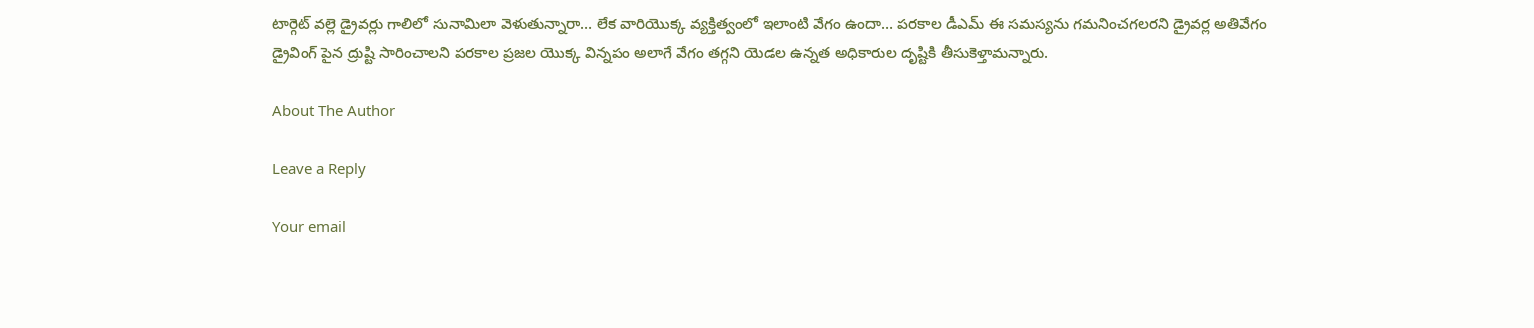టార్గెట్ వల్లె డ్రైవర్లు గాలిలో సునామిలా వెళుతున్నారా… లేక వారియొక్క వ్యక్తిత్వంలో ఇలాంటి వేగం ఉందా… పరకాల డీఎమ్ ఈ సమస్యను గమనించగలరని డ్రైవర్ల అతివేగం డ్రైవింగ్ పైన ద్రుష్టి సారించాలని పరకాల ప్రజల యొక్క విన్నపం అలాగే వేగం తగ్గని యెడల ఉన్నత అధికారుల దృష్టికి తీసుకెళ్తామన్నారు.

About The Author

Leave a Reply

Your email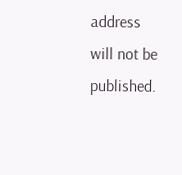address will not be published.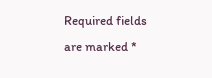Required fields are marked *